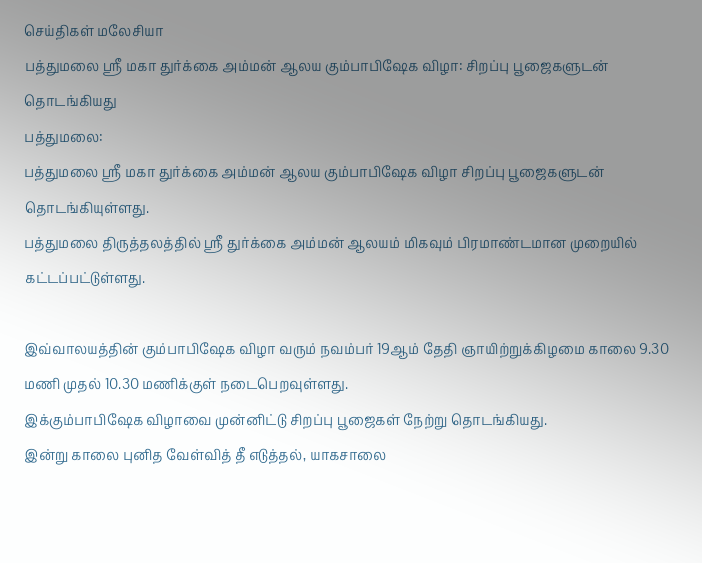செய்திகள் மலேசியா
பத்துமலை ஸ்ரீ மகா துர்க்கை அம்மன் ஆலய கும்பாபிஷேக விழா: சிறப்பு பூஜைகளுடன் தொடங்கியது
பத்துமலை:
பத்துமலை ஸ்ரீ மகா துர்க்கை அம்மன் ஆலய கும்பாபிஷேக விழா சிறப்பு பூஜைகளுடன் தொடங்கியுள்ளது.
பத்துமலை திருத்தலத்தில் ஸ்ரீ துர்க்கை அம்மன் ஆலயம் மிகவும் பிரமாண்டமான முறையில் கட்டப்பட்டுள்ளது.

இவ்வாலயத்தின் கும்பாபிஷேக விழா வரும் நவம்பர் 19ஆம் தேதி ஞாயிற்றுக்கிழமை காலை 9.30 மணி முதல் 10.30 மணிக்குள் நடைபெறவுள்ளது.
இக்கும்பாபிஷேக விழாவை முன்னிட்டு சிறப்பு பூஜைகள் நேற்று தொடங்கியது.
இன்று காலை புனித வேள்வித் தீ எடுத்தல், யாகசாலை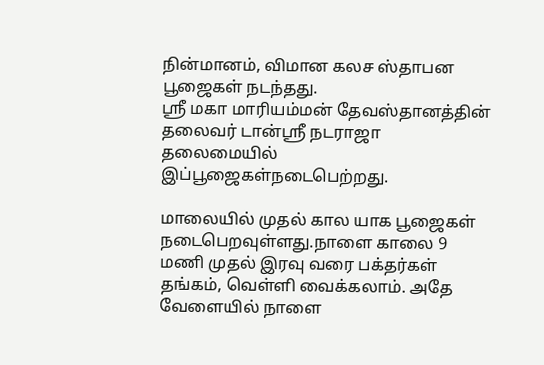நின்மானம், விமான கலச ஸ்தாபன பூஜைகள் நடந்தது.
ஸ்ரீ மகா மாரியம்மன் தேவஸ்தானத்தின் தலைவர் டான்ஸ்ரீ நடராஜா தலைமையில் இப்பூஜைகள்நடைபெற்றது.

மாலையில் முதல் கால யாக பூஜைகள் நடைபெறவுள்ளது.நாளை காலை 9 மணி முதல் இரவு வரை பக்தர்கள் தங்கம், வெள்ளி வைக்கலாம். அதே வேளையில் நாளை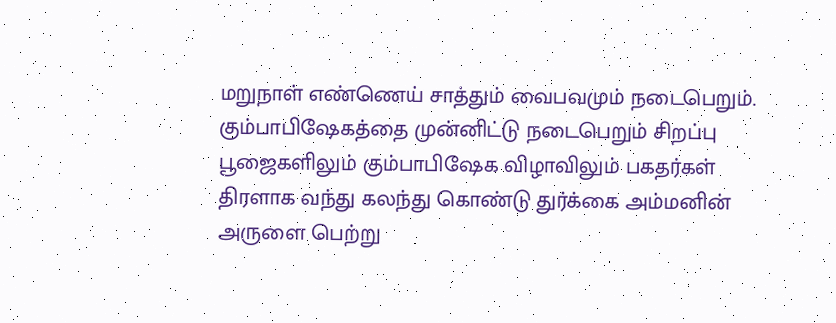மறுநாள் எண்ணெய் சாத்தும் வைபவமும் நடைபெறும்.
கும்பாபிஷேகத்தை முன்னிட்டு நடைபெறும் சிறப்பு பூஜைகளிலும் கும்பாபிஷேக விழாவிலும் பகதர்கள் திரளாக வந்து கலந்து கொண்டு துர்க்கை அம்மனின் அருளை பெற்று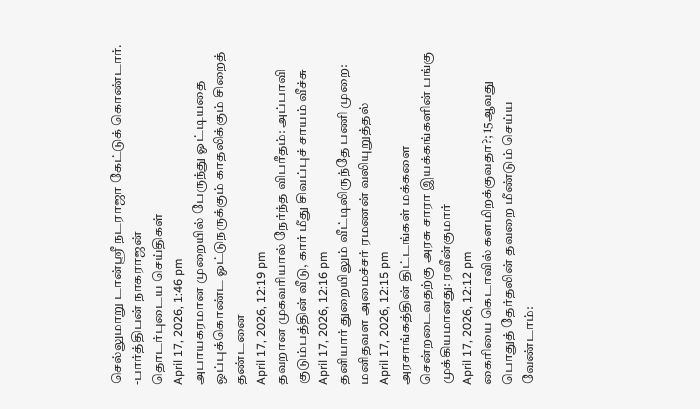செல்லுமாறு டான்ஸ்ரீ நடராஜா கேட்டுக் கொண்டார்.
-பார்த்திபன் நாகராஜன்
தொடர்புடைய செய்திகள்
April 17, 2026, 1:46 pm
அபாயகரமான முறையில் பேருந்து ஓட்டியதை ஒப்புக்கொண்ட ஓட்டுநருக்கும் காதலிக்கும் சிறைத் தண்டனை
April 17, 2026, 12:19 pm
தவறான முகவரியால் நேர்ந்த விபரீதம்: அப்பாவி குடும்பத்தின் வீடு, கார் மீது சிவப்புச் சாயம் வீச்சு
April 17, 2026, 12:16 pm
தனியார் துறையிலும் வீட்டிலிருந்தே பணி முறை: மனிதவள அமைச்சர் ரமணன் வலியுறுத்தல்
April 17, 2026, 12:15 pm
அரசாங்கத்தின் திட்டங்கள் மக்களை சென்றடைவதற்கு அரசு சாரா இயக்கங்களின் பங்கு முக்கியமானது: ரவீன்குமார்
April 17, 2026, 12:12 pm
கைரியை கெடாவில் களமிறக்குவதா?; 15ஆவது பொதுத் தேர்தலின் தவறை மீண்டும் செய்ய வேண்டாம்: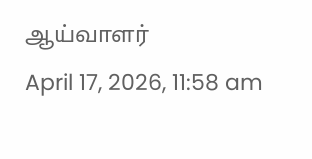ஆய்வாளர்
April 17, 2026, 11:58 am